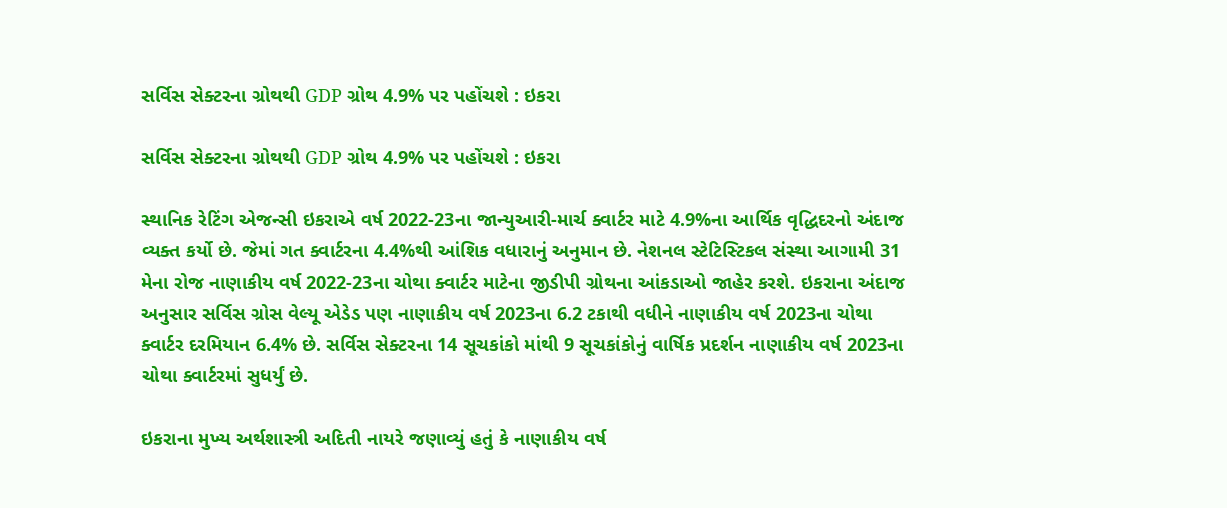સર્વિસ સેક્ટરના ગ્રોથથી GDP ગ્રોથ 4.9% પર પહોંચશે : ઇકરા

સર્વિસ સેક્ટરના ગ્રોથથી GDP ગ્રોથ 4.9% પર પહોંચશે : ઇકરા

સ્થાનિક રેટિંગ એજન્સી ઇકરાએ વર્ષ 2022-23ના જાન્યુઆરી-માર્ચ ક્વાર્ટર માટે 4.9%ના આર્થિક વૃદ્ધિદરનો અંદાજ વ્યક્ત કર્યો છે. જેમાં ગત ક્વાર્ટરના 4.4%થી આંશિક વધારાનું અનુમાન છે. નેશનલ સ્ટેટિસ્ટિકલ સંસ્થા આગામી 31 મેના રોજ નાણાકીય વર્ષ 2022-23ના ચોથા ક્વાર્ટર માટેના જીડીપી ગ્રોથના આંકડાઓ જાહેર કરશે. ઇકરાના અંદાજ અનુસાર સર્વિસ ગ્રોસ વેલ્યૂ એડેડ પણ નાણાકીય વર્ષ 2023ના 6.2 ટકાથી વધીને નાણાકીય વર્ષ 2023ના ચોથા ક્વાર્ટર દરમિયાન 6.4% છે. સર્વિસ સેક્ટરના 14 સૂચકાંકો માંથી 9 સૂચકાંકોનું વાર્ષિક પ્રદર્શન નાણાકીય વર્ષ 2023ના ચોથા ક્વાર્ટરમાં સુધર્યું છે.

ઇકરાના મુખ્ય અર્થશાસ્ત્રી અદિતી નાયરે જણાવ્યું હતું કે નાણાકીય વર્ષ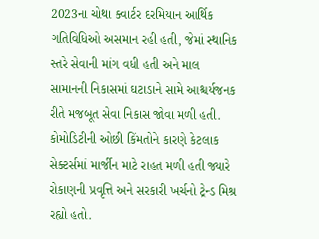2023ના ચોથા ક્વાર્ટર દરમિયાન આર્થિક ગતિવિધિઓ અસમાન રહી હતી, જેમાં સ્થાનિક સ્તરે સેવાની માંગ વધી હતી અને માલ સામાનની નિકાસમાં ઘટાડાને સામે આશ્ચર્યજનક રીતે મજબૂત સેવા નિકાસ જોવા મળી હતી. કોમોડિટીની ઓછી કિંમતોને કારણે કેટલાક સેક્ટર્સમાં માર્જીન માટે રાહત મળી હતી જ્યારે રોકાણની પ્રવૃત્તિ અને સરકારી ખર્ચનો ટ્રેન્ડ મિશ્ર રહ્યો હતો.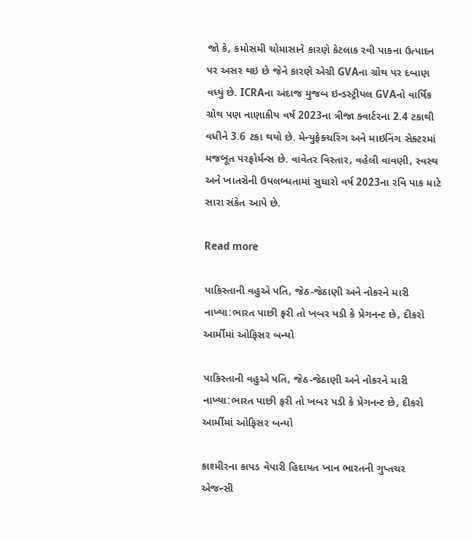જો કે, કમોસમી ચોમાસાને કારણે કેટલાક રવી પાકના ઉત્પાદન પર અસર થઇ છે જેને કારણે એગ્રી GVAના ગ્રોથ પર દબાણ વધ્યું છે. ICRAના અંદાજ મુજબ ઇન્ડસ્ટ્રીયલ GVAનો વાર્ષિક ગ્રોથ પણ નાણાકીય વર્ષ 2023ના ત્રીજા ક્વાર્ટરના 2.4 ટકાથી વધીને 3.6 ટકા થયો છે. મેન્યુફેક્ચરિંગ અને માઇનિંગ સેક્ટરમાં મજબૂત પરફોર્મન્સ છે. વાવેતર વિસ્તાર, વહેલી વાવણી, સ્વસ્થ અને ખાતરોની ઉપલબ્ધતામાં સુધારો વર્ષ 2023ના રવિ પાક માટે સારા સંકેત આપે છે.

Read more

પાકિસ્તાની વહુએ પતિ, જેઠ-જેઠાણી અને નોકરને મારી નાખ્યા:ભારત પાછી ફરી તો ખબર પડી કે પ્રેગનન્ટ છે, દીકરો આર્મીમાં ઓફિસર બન્યો

પાકિસ્તાની વહુએ પતિ, જેઠ-જેઠાણી અને નોકરને મારી નાખ્યા:ભારત પાછી ફરી તો ખબર પડી કે પ્રેગનન્ટ છે, દીકરો આર્મીમાં ઓફિસર બન્યો

કાશ્મીરના કાપડ વેપારી હિદાયત ખાન ભારતની ગુપ્તચર એજન્સી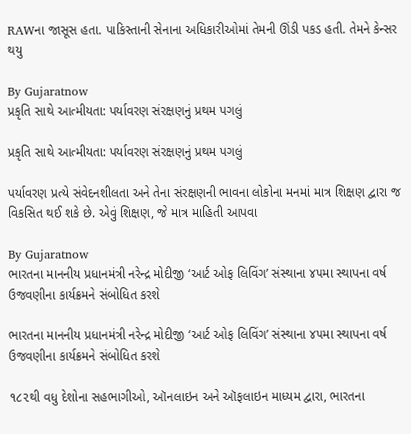RAWના જાસૂસ હતા. પાકિસ્તાની સેનાના અધિકારીઓમાં તેમની ઊંડી પકડ હતી. તેમને કેન્સર થયુ

By Gujaratnow
પ્રકૃતિ સાથે આત્મીયતા: પર્યાવરણ સંરક્ષણનું પ્રથમ પગલું

પ્રકૃતિ સાથે આત્મીયતા: પર્યાવરણ સંરક્ષણનું પ્રથમ પગલું

પર્યાવરણ પ્રત્યે સંવેદનશીલતા અને તેના સંરક્ષણની ભાવના લોકોના મનમાં માત્ર શિક્ષણ દ્વારા જ વિકસિત થઈ શકે છે. એવું શિક્ષણ, જે માત્ર માહિતી આપવા

By Gujaratnow
ભારતના માનનીય પ્રધાનમંત્રી નરેન્દ્ર મોદીજી ‘આર્ટ ઓફ લિવિંગ’ સંસ્થાના ૪૫મા સ્થાપના વર્ષ ઉજવણીના કાર્યક્રમને સંબોધિત કરશે

ભારતના માનનીય પ્રધાનમંત્રી નરેન્દ્ર મોદીજી ‘આર્ટ ઓફ લિવિંગ’ સંસ્થાના ૪૫મા સ્થાપના વર્ષ ઉજવણીના કાર્યક્રમને સંબોધિત કરશે

૧૮૨થી વધુ દેશોના સહભાગીઓ, ઑનલાઇન અને ઑફલાઇન માધ્યમ દ્વારા, ભારતના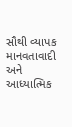સૌથી વ્યાપક માનવતાવાદી અને આધ્યાત્મિક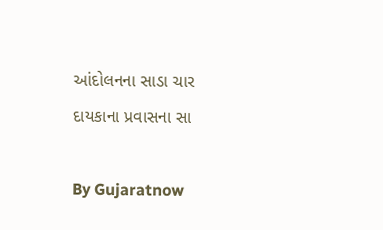આંદોલનના સાડા ચાર દાયકાના પ્રવાસના સા

By Gujaratnow